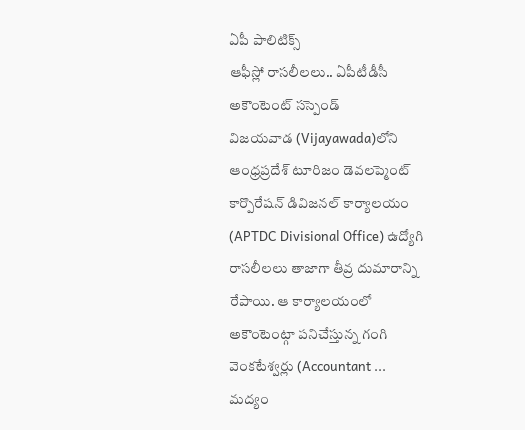ఏపీ పాలిటిక్స్
ఆఫీస్లో రాసలీలలు.. ఏపీటీడీసీ అకౌంటెంట్ సస్పెండ్
విజయవాడ (Vijayawada)లోని ఆంధ్రప్రదేశ్ టూరిజం డెవలప్మెంట్ కార్పొరేషన్ డివిజనల్ కార్యాలయం (APTDC Divisional Office) ఉద్యోగి రాసలీలలు తాజాగా తీవ్ర దుమారాన్ని రేపాయి. ఆ కార్యాలయంలో అకౌంటెంట్గా పనిచేస్తున్న గంగి వెంకటేశ్వర్లు (Accountant ...
మద్యం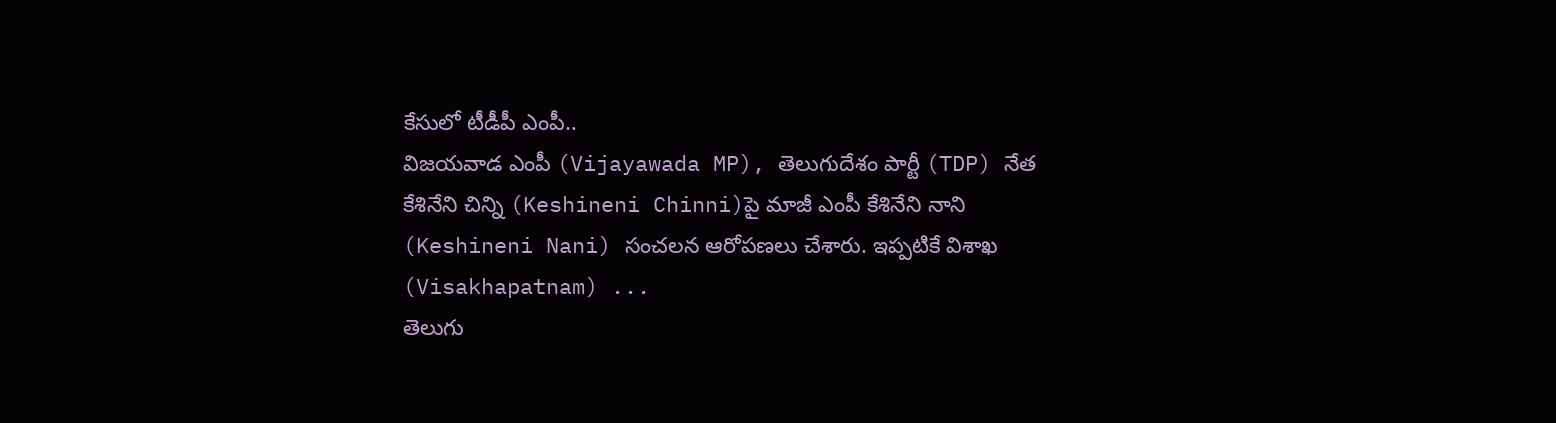కేసులో టీడీపీ ఎంపీ..
విజయవాడ ఎంపీ (Vijayawada MP), తెలుగుదేశం పార్టీ (TDP) నేత కేశినేని చిన్ని (Keshineni Chinni)పై మాజీ ఎంపీ కేశినేని నాని (Keshineni Nani) సంచలన ఆరోపణలు చేశారు. ఇప్పటికే విశాఖ (Visakhapatnam) ...
తెలుగు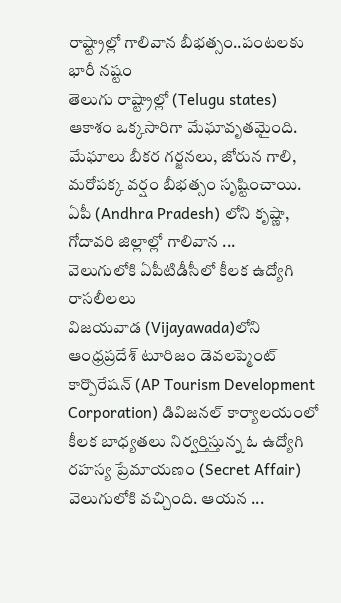రాష్ట్రాల్లో గాలివాన బీభత్సం..పంటలకు భారీ నష్టం
తెలుగు రాష్ట్రాల్లో (Telugu states) ఆకాశం ఒక్కసారిగా మేఘావృతమైంది. మేఘాలు బీకర గర్జనలు, జోరున గాలి, మరోపక్క వర్షం బీభత్సం సృష్టించాయి. ఏపీ (Andhra Pradesh) లోని కృష్ణా, గోదావరి జిల్లాల్లో గాలివాన ...
వెలుగులోకి ఏపీటిడీసీలో కీలక ఉద్యోగి రాసలీలలు
విజయవాడ (Vijayawada)లోని ఆంధ్రప్రదేశ్ టూరిజం డెవలప్మెంట్ కార్పొరేషన్ (AP Tourism Development Corporation) డివిజనల్ కార్యాలయంలో కీలక బాధ్యతలు నిర్వర్తిస్తున్న ఓ ఉద్యోగి రహస్య ప్రేమాయణం (Secret Affair) వెలుగులోకి వచ్చింది. ఆయన ...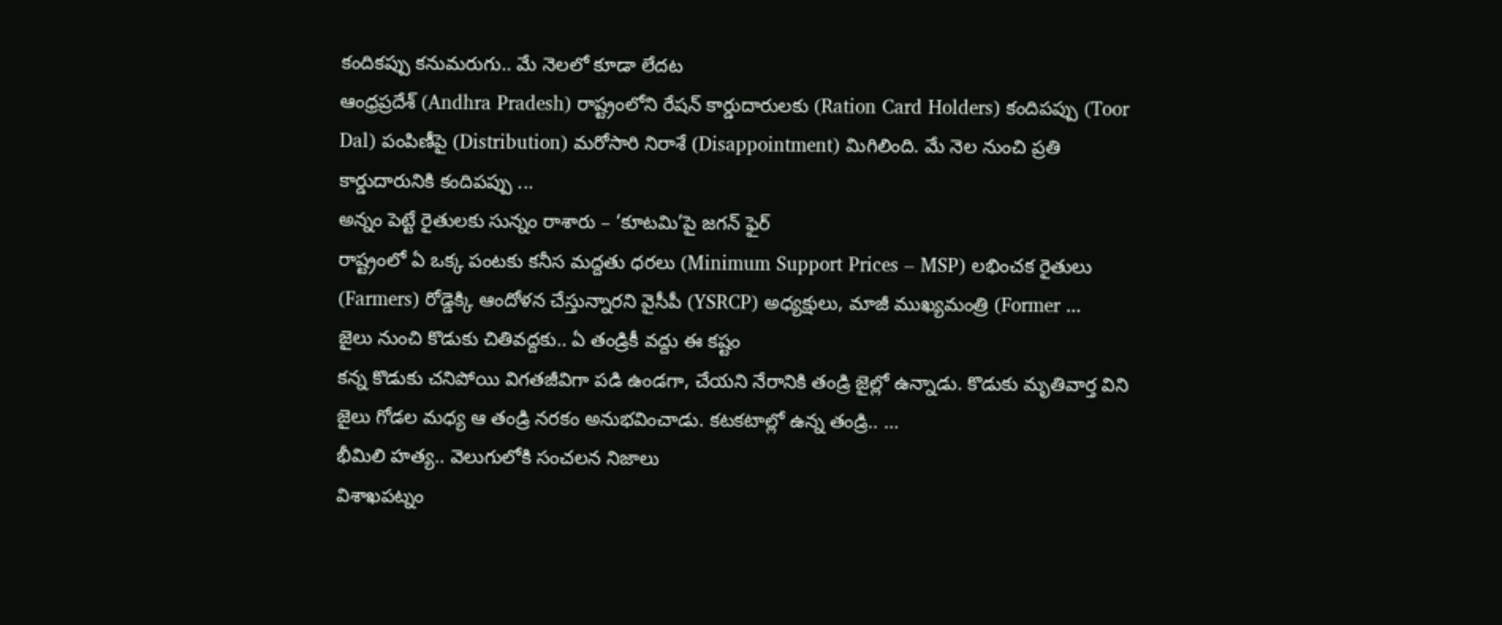కందికప్పు కనుమరుగు.. మే నెలలో కూడా లేదట
ఆంధ్రప్రదేశ్ (Andhra Pradesh) రాష్ట్రంలోని రేషన్ కార్డుదారులకు (Ration Card Holders) కందిపప్పు (Toor Dal) పంపిణీపై (Distribution) మరోసారి నిరాశే (Disappointment) మిగిలింది. మే నెల నుంచి ప్రతి కార్డుదారునికి కందిపప్పు ...
అన్నం పెట్టే రైతులకు సున్నం రాశారు – ‘కూటమి’పై జగన్ ఫైర్
రాష్ట్రంలో ఏ ఒక్క పంటకు కనీస మద్దతు ధరలు (Minimum Support Prices – MSP) లభించక రైతులు (Farmers) రోడ్డెక్కి ఆందోళన చేస్తున్నారని వైసీపీ (YSRCP) అధ్యక్షులు, మాజీ ముఖ్యమంత్రి (Former ...
జైలు నుంచి కొడుకు చితివద్దకు.. ఏ తండ్రికీ వద్దు ఈ కష్టం
కన్న కొడుకు చనిపోయి విగతజీవిగా పడి ఉండగా, చేయని నేరానికి తండ్రి జైల్లో ఉన్నాడు. కొడుకు మృతివార్త విని జైలు గోడల మధ్య ఆ తండ్రి నరకం అనుభవించాడు. కటకటాల్లో ఉన్న తండ్రి.. ...
భీమిలి హత్య.. వెలుగులోకి సంచలన నిజాలు
విశాఖపట్నం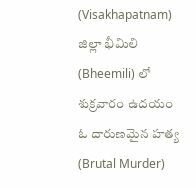(Visakhapatnam) జిల్లా భీమిలి (Bheemili) లో శుక్రవారం ఉదయం ఓ దారుణమైన హత్య (Brutal Murder)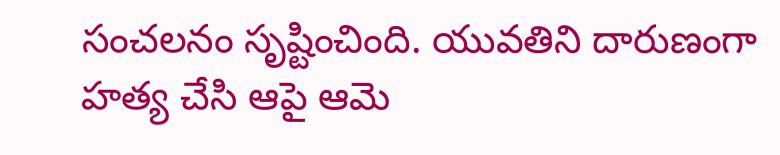సంచలనం సృష్టించింది. యువతిని దారుణంగా హత్య చేసి ఆపై ఆమె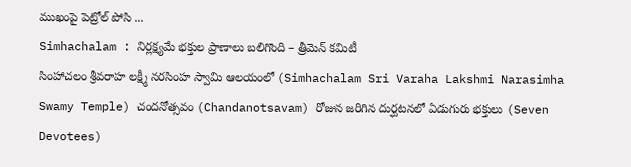ముఖంపై పెట్రోల్ పోసి ...
Simhachalam : నిర్లక్ష్యమే భక్తుల ప్రాణాలు బలిగొంది – త్రీమెన్ కమిటీ
సింహాచలం శ్రీవరాహ లక్ష్మీ నరసింహ స్వామి ఆలయంలో (Simhachalam Sri Varaha Lakshmi Narasimha Swamy Temple) చందనోత్సవం (Chandanotsavam) రోజున జరిగిన దుర్ఘటనలో ఏడుగురు భక్తులు (Seven Devotees)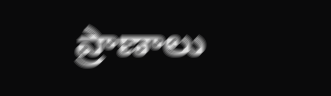ప్రాణాలు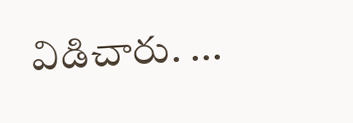విడిచారు. ...